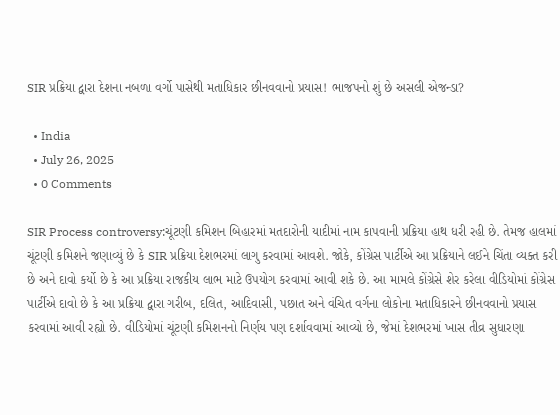SIR પ્રક્રિયા દ્વારા દેશના નબળા વર્ગો પાસેથી મતાધિકાર છીનવવાનો પ્રયાસ! ભાજપનો શું છે અસલી એજન્ડા?

  • India
  • July 26, 2025
  • 0 Comments

SIR Process controversy:ચૂંટણી કમિશન બિહારમાં મતદારોની યાદીમાં નામ કાપવાની પ્રક્રિયા હાથ ધરી રહી છે. તેમજ હાલમાં ચૂંટણી કમિશને જણાવ્યું છે કે SIR પ્રક્રિયા દેશભરમાં લાગુ કરવામાં આવશે. જોકે, કોંગ્રેસ પાર્ટીએ આ પ્રક્રિયાને લઈને ચિંતા વ્યક્ત કરી છે અને દાવો કર્યો છે કે આ પ્રક્રિયા રાજકીય લાભ માટે ઉપયોગ કરવામાં આવી શકે છે. આ મામલે કોંગ્રેસે શેર કરેલા વીડિયોમાં કોંગ્રેસ પાર્ટીએ દાવો છે કે આ પ્રક્રિયા દ્વારા ગરીબ, દલિત, આદિવાસી, પછાત અને વંચિત વર્ગના લોકોના મતાધિકારને છીનવવાનો પ્રયાસ કરવામાં આવી રહ્યો છે. વીડિયોમાં ચૂંટણી કમિશનનો નિર્ણય પણ દર્શાવવામાં આવ્યો છે, જેમાં દેશભરમાં ખાસ તીવ્ર સુધારણા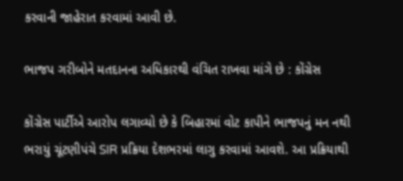કરવાની જાહેરાત કરવામાં આવી છે.

ભાજપ ગરીબોને મતદાનના અધિકારથી વંચિત રાખવા માંગે છે : કોંગ્રેસ

કોંગ્રેસ પાર્ટીએ આરોપ લગાવ્યો છે કે બિહારમાં વોટ કાપીને ભાજપનું મન નથી ભરાયું ચૂંટણીપંચે SIR પ્રક્રિયા દેશભરમાં લાગુ કરવામાં આવશે. આ પ્રક્રિયાથી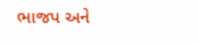ભાજપ અને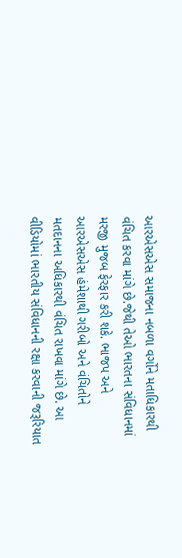આરએસએસ સમાજના નબળા વર્ગોને મતાધિકારથી વંચિત કરવા માંગે છે.જેથી તેઓ ભારતના સંવિધાનમાં મરજી મુજબ ફેરફાર કરી શકે. ભાજપ અને આરએસએસ હંમેશાથી ગરીબો અને વંચિતોને મતદાનના અધિકારથી વંચિત રાખવા માંગે છે. આ વીડિયોમાં ભારતીય સંવિધાનની રક્ષા કરવાની જરૂરિયાત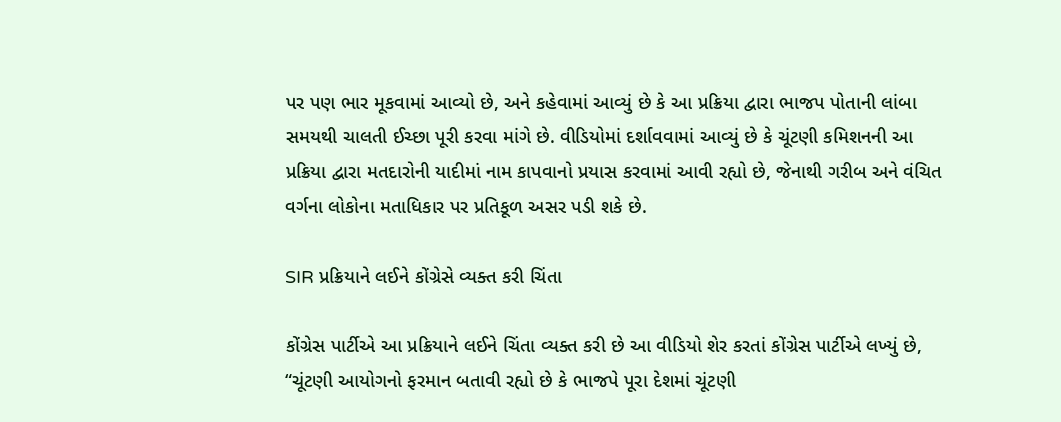પર પણ ભાર મૂકવામાં આવ્યો છે, અને કહેવામાં આવ્યું છે કે આ પ્રક્રિયા દ્વારા ભાજપ પોતાની લાંબા સમયથી ચાલતી ઈચ્છા પૂરી કરવા માંગે છે. વીડિયોમાં દર્શાવવામાં આવ્યું છે કે ચૂંટણી કમિશનની આ પ્રક્રિયા દ્વારા મતદારોની યાદીમાં નામ કાપવાનો પ્રયાસ કરવામાં આવી રહ્યો છે, જેનાથી ગરીબ અને વંચિત વર્ગના લોકોના મતાધિકાર પર પ્રતિકૂળ અસર પડી શકે છે.

SIR પ્રક્રિયાને લઈને કોંગ્રેસે વ્યક્ત કરી ચિંતા

કોંગ્રેસ પાર્ટીએ આ પ્રક્રિયાને લઈને ચિંતા વ્યક્ત કરી છે આ વીડિયો શેર કરતાં કોંગ્રેસ પાર્ટીએ લખ્યું છે, “ચૂંટણી આયોગનો ફરમાન બતાવી રહ્યો છે કે ભાજપે પૂરા દેશમાં ચૂંટણી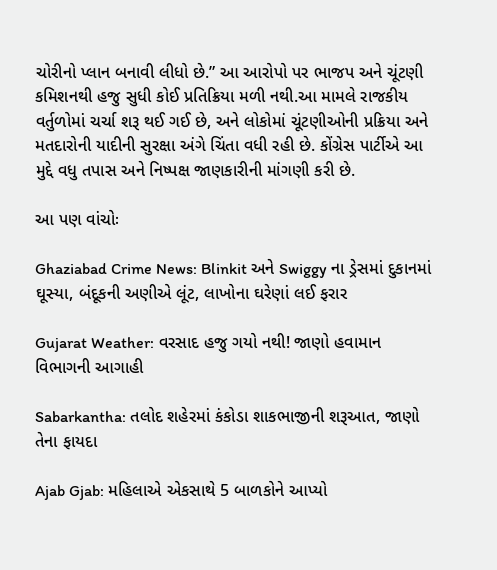ચોરીનો પ્લાન બનાવી લીધો છે.” આ આરોપો પર ભાજપ અને ચૂંટણી કમિશનથી હજુ સુધી કોઈ પ્રતિક્રિયા મળી નથી.આ મામલે રાજકીય વર્તુળોમાં ચર્ચા શરૂ થઈ ગઈ છે, અને લોકોમાં ચૂંટણીઓની પ્રક્રિયા અને મતદારોની યાદીની સુરક્ષા અંગે ચિંતા વધી રહી છે. કોંગ્રેસ પાર્ટીએ આ મુદ્દે વધુ તપાસ અને નિષ્પક્ષ જાણકારીની માંગણી કરી છે.

આ પણ વાંચોઃ

Ghaziabad Crime News: Blinkit અને Swiggy ના ડ્રેસમાં દુકાનમાં ઘૂસ્યા, બંદૂકની અણીએ લૂંટ, લાખોના ઘરેણાં લઈ ફરાર

Gujarat Weather: વરસાદ હજુ ગયો નથી! જાણો હવામાન વિભાગની આગાહી

Sabarkantha: તલોદ શહેરમાં કંકોડા શાકભાજીની શરૂઆત, જાણો તેના ફાયદા

Ajab Gjab: મહિલાએ એકસાથે 5 બાળકોને આપ્યો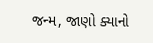જન્મ, જાણો ક્યાનો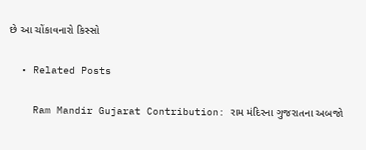છે આ ચોંકાવનારો કિસ્સો

  • Related Posts

    Ram Mandir Gujarat Contribution: રામ મંદિરના ગુજરાતના અબજો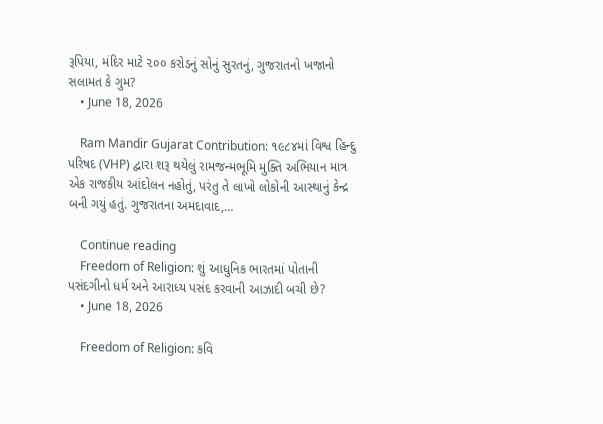રૂપિયા, મંદિર માટે ૨૦૦ કરોડનું સોનું સુરતનું, ગુજરાતનો ખજાનો સલામત કે ગુમ?
    • June 18, 2026

    Ram Mandir Gujarat Contribution: ૧૯૮૪માં વિશ્વ હિન્દુ પરિષદ (VHP) દ્વારા શરૂ થયેલું રામજન્મભૂમિ મુક્તિ અભિયાન માત્ર એક રાજકીય આંદોલન નહોતું, પરંતુ તે લાખો લોકોની આસ્થાનું કેન્દ્ર બની ગયું હતું. ગુજરાતના અમદાવાદ,…

    Continue reading
    Freedom of Religion: શું આધુનિક ભારતમાં પોતાની પસંદગીનો ધર્મ અને આરાધ્ય પસંદ કરવાની આઝાદી બચી છે?
    • June 18, 2026

    Freedom of Religion: કવિ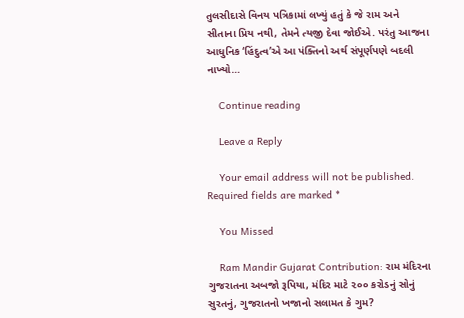તુલસીદાસે વિનય પત્રિકામાં લખ્યું હતું કે જે રામ અને સીતાના પ્રિય નથી, તેમને ત્યજી દેવા જોઈએ. પરંતુ આજના આધુનિક ‘હિંદુત્વ’એ આ પંક્તિનો અર્થ સંપૂર્ણપણે બદલી નાખ્યો…

    Continue reading

    Leave a Reply

    Your email address will not be published. Required fields are marked *

    You Missed

    Ram Mandir Gujarat Contribution: રામ મંદિરના ગુજરાતના અબજો રૂપિયા, મંદિર માટે ૨૦૦ કરોડનું સોનું સુરતનું, ગુજરાતનો ખજાનો સલામત કે ગુમ?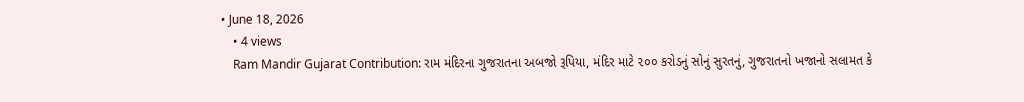• June 18, 2026
    • 4 views
    Ram Mandir Gujarat Contribution: રામ મંદિરના ગુજરાતના અબજો રૂપિયા, મંદિર માટે ૨૦૦ કરોડનું સોનું સુરતનું, ગુજરાતનો ખજાનો સલામત કે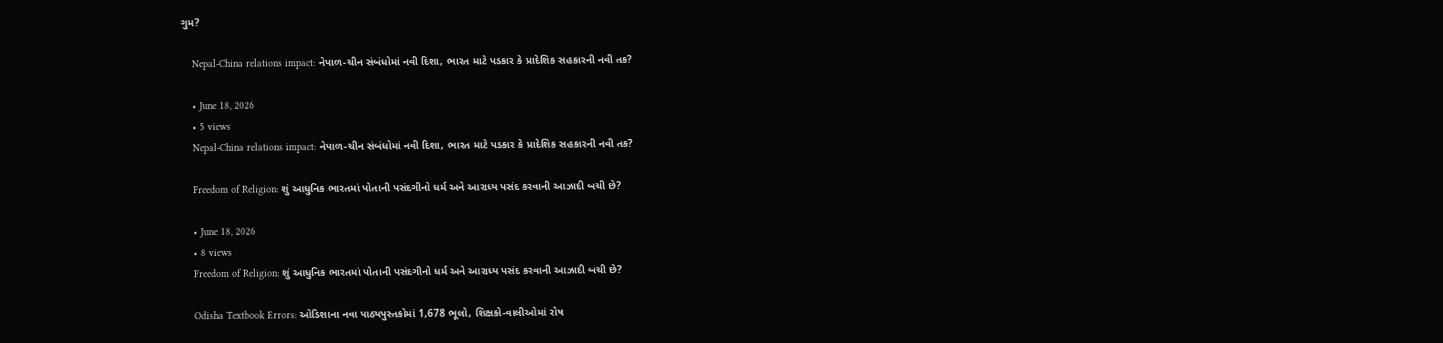ગુમ?

    Nepal-China relations impact: નેપાળ-ચીન સંબંધોમાં નવી દિશા, ભારત માટે પડકાર કે પ્રાદેશિક સહકારની નવી તક?

    • June 18, 2026
    • 5 views
    Nepal-China relations impact: નેપાળ-ચીન સંબંધોમાં નવી દિશા, ભારત માટે પડકાર કે પ્રાદેશિક સહકારની નવી તક?

    Freedom of Religion: શું આધુનિક ભારતમાં પોતાની પસંદગીનો ધર્મ અને આરાધ્ય પસંદ કરવાની આઝાદી બચી છે?

    • June 18, 2026
    • 8 views
    Freedom of Religion: શું આધુનિક ભારતમાં પોતાની પસંદગીનો ધર્મ અને આરાધ્ય પસંદ કરવાની આઝાદી બચી છે?

    Odisha Textbook Errors: ઓડિશાના નવા પાઠ્યપુસ્તકોમાં 1,678 ભૂલો, શિક્ષકો-વાલીઓમાં રોષ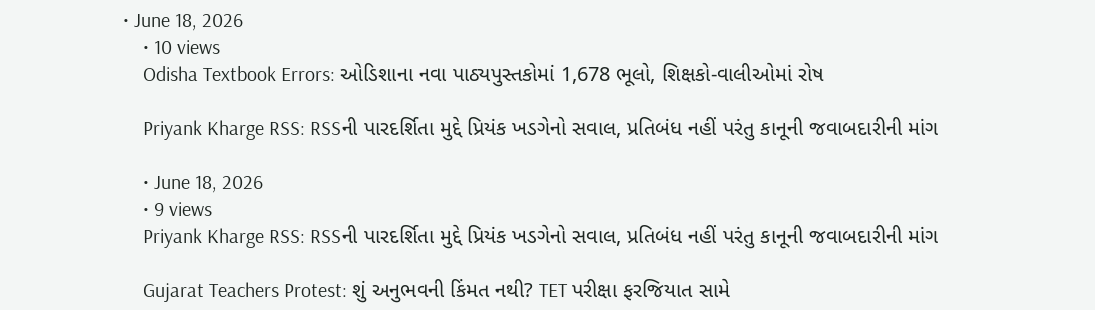• June 18, 2026
    • 10 views
    Odisha Textbook Errors: ઓડિશાના નવા પાઠ્યપુસ્તકોમાં 1,678 ભૂલો, શિક્ષકો-વાલીઓમાં રોષ

    Priyank Kharge RSS: RSSની પારદર્શિતા મુદ્દે પ્રિયંક ખડગેનો સવાલ, પ્રતિબંધ નહીં પરંતુ કાનૂની જવાબદારીની માંગ

    • June 18, 2026
    • 9 views
    Priyank Kharge RSS: RSSની પારદર્શિતા મુદ્દે પ્રિયંક ખડગેનો સવાલ, પ્રતિબંધ નહીં પરંતુ કાનૂની જવાબદારીની માંગ

    Gujarat Teachers Protest: શું અનુભવની કિંમત નથી? TET પરીક્ષા ફરજિયાત સામે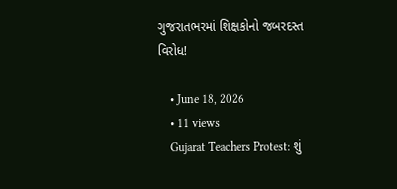ગુજરાતભરમાં શિક્ષકોનો જબરદસ્ત વિરોધ!

    • June 18, 2026
    • 11 views
    Gujarat Teachers Protest: શું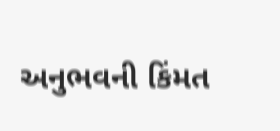અનુભવની કિંમત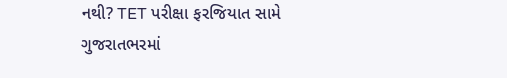નથી? TET પરીક્ષા ફરજિયાત સામે ગુજરાતભરમાં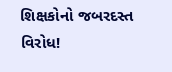શિક્ષકોનો જબરદસ્ત વિરોધ!